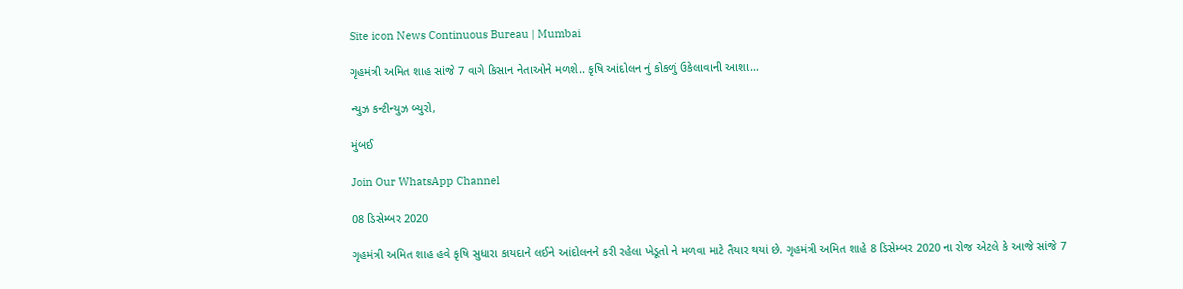Site icon News Continuous Bureau | Mumbai

ગૃહમંત્રી અમિત શાહ સાંજે 7 વાગે કિસાન નેતાઓને મળશે.. કૃષિ આંદોલન નું કોકળું ઉકેલાવાની આશા…

ન્યુઝ કન્ટીન્યુઝ બ્યુરો,

મુંબઈ

Join Our WhatsApp Channel

08 ડિસેમ્બર 2020

ગૃહમંત્રી અમિત શાહ હવે કૃષિ સુધારા કાયદાને લઈને આંદોલનને કરી રહેલા ખેડૂતો ને મળવા માટે તૈયાર થયાં છે. ગૃહમંત્રી અમિત શાહે 8 ડિસેમ્બર 2020 ના રોજ એટલે કે આજે સાંજે 7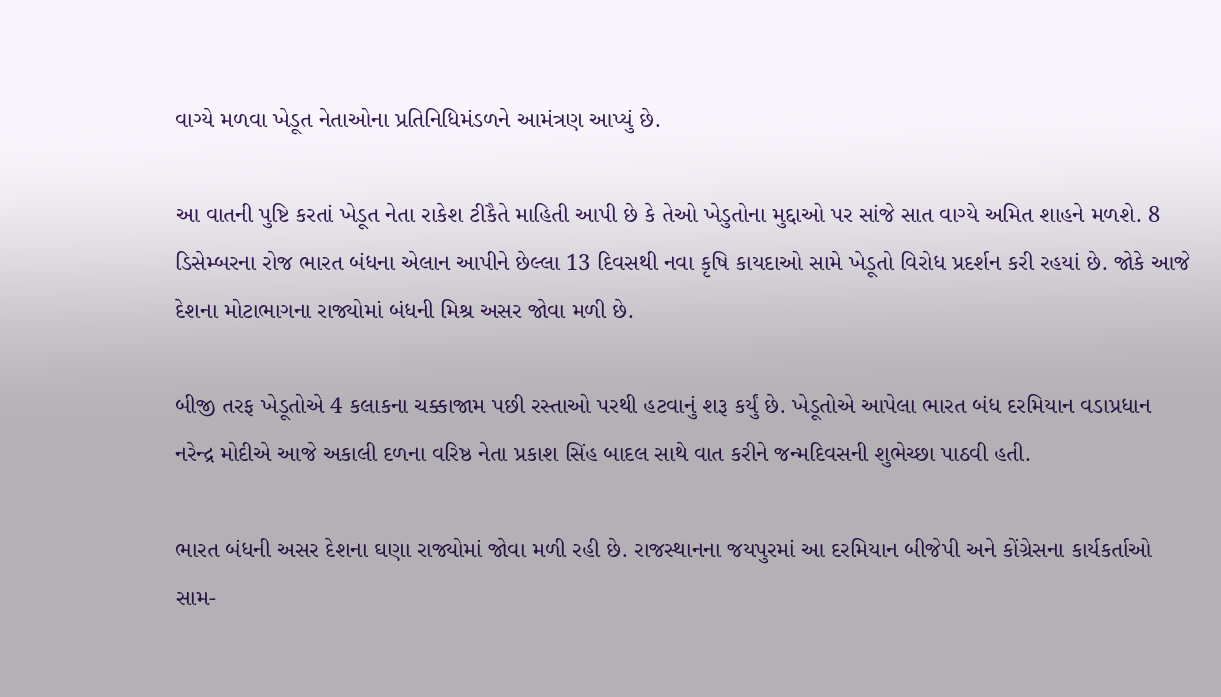વાગ્યે મળવા ખેડૂત નેતાઓના પ્રતિનિધિમંડળને આમંત્રણ આપ્યું છે.

આ વાતની પુષ્ટિ કરતાં ખેડૂત નેતા રાકેશ ટીકૈતે માહિતી આપી છે કે તેઓ ખેડુતોના મુદ્દાઓ પર સાંજે સાત વાગ્યે અમિત શાહને મળશે. 8 ડિસેમ્બરના રોજ ભારત બંધના એલાન આપીને છેલ્લા 13 દિવસથી નવા કૃષિ કાયદાઓ સામે ખેડૂતો વિરોધ પ્રદર્શન કરી રહયાં છે. જોકે આજે દેશના મોટાભાગના રાજ્યોમાં બંધની મિશ્ર અસર જોવા મળી છે.

બીજી તરફ ખેડૂતોએ 4 કલાકના ચક્કાજામ પછી રસ્તાઓ પરથી હટવાનું શરૂ કર્યું છે. ખેડૂતોએ આપેલા ભારત બંધ દરમિયાન વડાપ્રધાન નરેન્દ્ર મોદીએ આજે અકાલી દળના વરિષ્ઠ નેતા પ્રકાશ સિંહ બાદલ સાથે વાત કરીને જન્મદિવસની શુભેચ્છા પાઠવી હતી.

ભારત બંધની અસર દેશના ઘણા રાજ્યોમાં જોવા મળી રહી છે. રાજસ્થાનના જયપુરમાં આ દરમિયાન બીજેપી અને કોંગ્રેસના કાર્યકર્તાઓ સામ-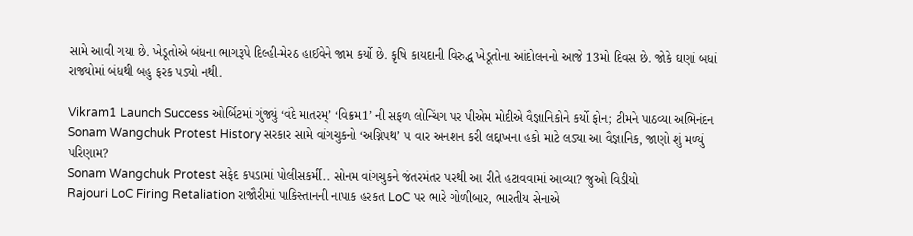સામે આવી ગયા છે. ખેડૂતોએ બંધના ભાગરૂપે દિલ્હી-મેરઠ હાઈવેને જામ કર્યો છે. કૃષિ કાયદાની વિરુદ્ધ ખેડૂતોના આંદોલનનો આજે 13મો દિવસ છે. જોકે ઘણાં બધાં રાજ્યોમાં બંધથી બહુ ફરક પડ્યો નથી.

Vikram1 Launch Success ઓર્બિટમાં ગુંજ્યું ‘વંદે માતરમ્’ ‘વિક્રમ1’ ની સફળ લોન્ચિંગ પર પીએમ મોદીએ વૈજ્ઞાનિકોને કર્યો ફોન; ટીમને પાઠવ્યા અભિનંદન
Sonam Wangchuk Protest History સરકાર સામે વાંગચુકનો ‘અગ્નિપથ’ ૫ વાર અનશન કરી લદ્દાખના હકો માટે લડ્યા આ વૈજ્ઞાનિક, જાણો શું મળ્યું પરિણામ?
Sonam Wangchuk Protest સફેદ કપડામાં પોલીસકર્મી.. સોનમ વાંગચુકને જંતરમંતર પરથી આ રીતે હટાવવામાં આવ્યા? જુઓ વિડીયો
Rajouri LoC Firing Retaliation રાજૌરીમાં પાકિસ્તાનની નાપાક હરકત LoC પર ભારે ગોળીબાર, ભારતીય સેનાએ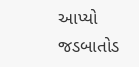આપ્યો જડબાતોડ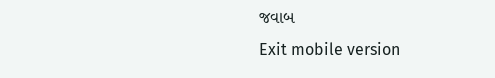જવાબ
Exit mobile version